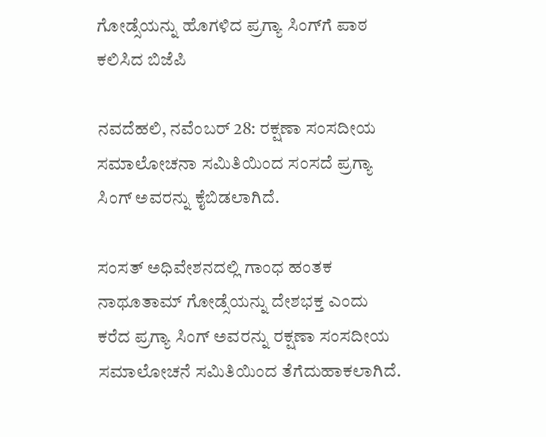ಗೋಡ್ಸೆಯನ್ನು ಹೊಗಳಿದ ಪ್ರಗ್ಯಾ ಸಿಂಗ್‌ಗೆ ಪಾಠ ಕಲಿಸಿದ ಬಿಜೆಪಿ

ನವದೆಹಲಿ, ನವೆಂಬರ್ 28: ರಕ್ಷಣಾ ಸಂಸದೀಯ ಸಮಾಲೋಚನಾ ಸಮಿತಿಯಿಂದ ಸಂಸದೆ ಪ್ರಗ್ಯಾ ಸಿಂಗ್ ಅವರನ್ನು ಕೈಬಿಡಲಾಗಿದೆ.

ಸಂಸತ್ ಅಧಿವೇಶನದಲ್ಲಿ ಗಾಂಧ ಹಂತಕ ನಾಥೂತಾಮ್ ಗೋಡ್ಸೆಯನ್ನು ದೇಶಭಕ್ತ ಎಂದು ಕರೆದ ಪ್ರಗ್ಯಾ ಸಿಂಗ್ ಅವರನ್ನು ರಕ್ಷಣಾ ಸಂಸದೀಯ ಸಮಾಲೋಚನೆ ಸಮಿತಿಯಿಂದ ತೆಗೆದುಹಾಕಲಾಗಿದೆ.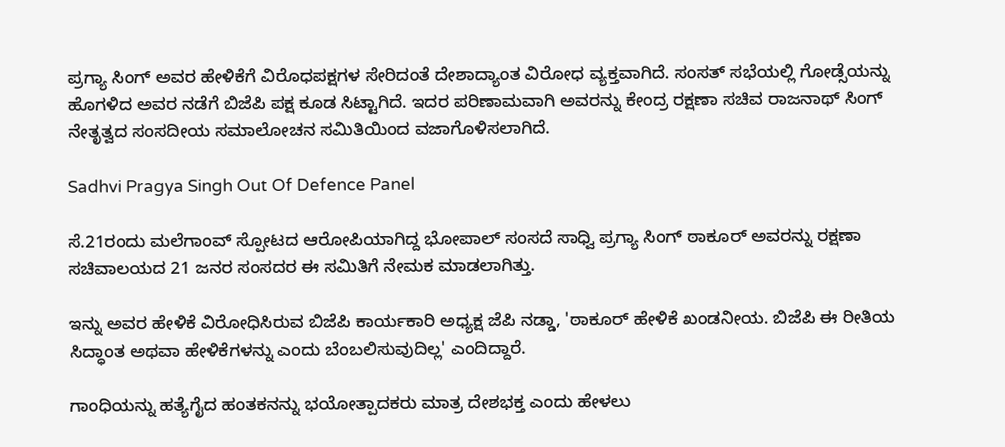ಪ್ರಗ್ಯಾ ಸಿಂಗ್ ಅವರ ಹೇಳಿಕೆಗೆ ವಿರೊಧಪಕ್ಷಗಳ ಸೇರಿದಂತೆ ದೇಶಾದ್ಯಾಂತ ವಿರೋಧ ವ್ಯಕ್ತವಾಗಿದೆ. ಸಂಸತ್ ಸಭೆಯಲ್ಲಿ ಗೋಡ್ಸೆಯನ್ನು ಹೊಗಳಿದ ಅವರ ನಡೆಗೆ ಬಿಜೆಪಿ ಪಕ್ಷ ಕೂಡ ಸಿಟ್ಟಾಗಿದೆ. ಇದರ ಪರಿಣಾಮವಾಗಿ ಅವರನ್ನು ಕೇಂದ್ರ ರಕ್ಷಣಾ ಸಚಿವ ರಾಜನಾಥ್ ಸಿಂಗ್ ನೇತೃತ್ವದ ಸಂಸದೀಯ ಸಮಾಲೋಚನ ಸಮಿತಿಯಿಂದ ವಜಾಗೊಳಿಸಲಾಗಿದೆ.

Sadhvi Pragya Singh Out Of Defence Panel

ಸೆ.21ರಂದು ಮಲೆಗಾಂವ್ ಸ್ಪೋಟದ ಆರೋಪಿಯಾಗಿದ್ದ ಭೋಪಾಲ್ ಸಂಸದೆ ಸಾಧ್ವಿ ಪ್ರಗ್ಯಾ ಸಿಂಗ್ ಠಾಕೂರ್ ಅವರನ್ನು ರಕ್ಷಣಾ ಸಚಿವಾಲಯದ 21 ಜನರ ಸಂಸದರ ಈ ಸಮಿತಿಗೆ ನೇಮಕ ಮಾಡಲಾಗಿತ್ತು.

ಇನ್ನು ಅವರ ಹೇಳಿಕೆ ವಿರೋಧಿಸಿರುವ ಬಿಜೆಪಿ ಕಾರ್ಯಕಾರಿ ಅಧ್ಯಕ್ಷ ಜೆಪಿ ನಡ್ಡಾ, 'ಠಾಕೂರ್ ಹೇಳಿಕೆ ಖಂಡನೀಯ. ಬಿಜೆಪಿ ಈ ರೀತಿಯ ಸಿದ್ಧಾಂತ ಅಥವಾ ಹೇಳಿಕೆಗಳನ್ನು ಎಂದು ಬೆಂಬಲಿಸುವುದಿಲ್ಲ' ಎಂದಿದ್ದಾರೆ.

ಗಾಂಧಿಯನ್ನು ಹತ್ಯೆಗೈದ ಹಂತಕನನ್ನು ಭಯೋತ್ಪಾದಕರು ಮಾತ್ರ ದೇಶಭಕ್ತ ಎಂದು ಹೇಳಲು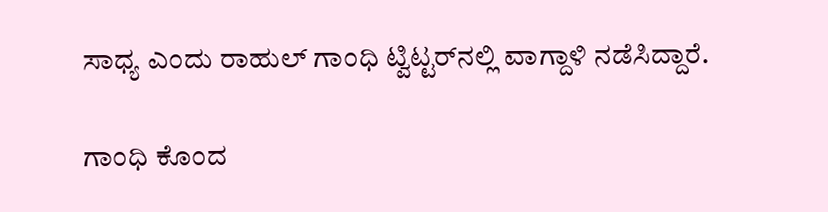ಸಾಧ್ಯ ಎಂದು ರಾಹುಲ್‌ ಗಾಂಧಿ ಟ್ವಿಟ್ಟರ್‌ನಲ್ಲಿ ವಾಗ್ದಾಳಿ ನಡೆಸಿದ್ದಾರೆ.

ಗಾಂಧಿ ಕೊಂದ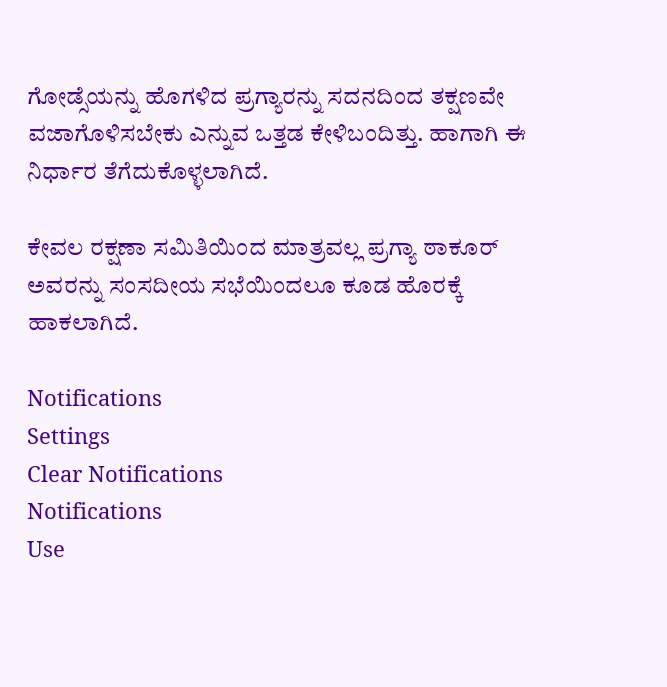ಗೋಡ್ಸೆಯನ್ನು ಹೊಗಳಿದ ಪ್ರಗ್ಯಾರನ್ನು ಸದನದಿಂದ ತಕ್ಷಣವೇ ವಜಾಗೊಳಿಸಬೇಕು ಎನ್ನುವ ಒತ್ತಡ ಕೇಳಿಬಂದಿತ್ತು. ಹಾಗಾಗಿ ಈ ನಿರ್ಧಾರ ತೆಗೆದುಕೊಳ್ಳಲಾಗಿದೆ.

ಕೇವಲ ರಕ್ಷಣಾ ಸಮಿತಿಯಿಂದ ಮಾತ್ರವಲ್ಲ ಪ್ರಗ್ಯಾ ಠಾಕೂರ್ ಅವರನ್ನು ಸಂಸದೀಯ ಸಭೆಯಿಂದಲೂ ಕೂಡ ಹೊರಕ್ಕೆ ಹಾಕಲಾಗಿದೆ.

Notifications
Settings
Clear Notifications
Notifications
Use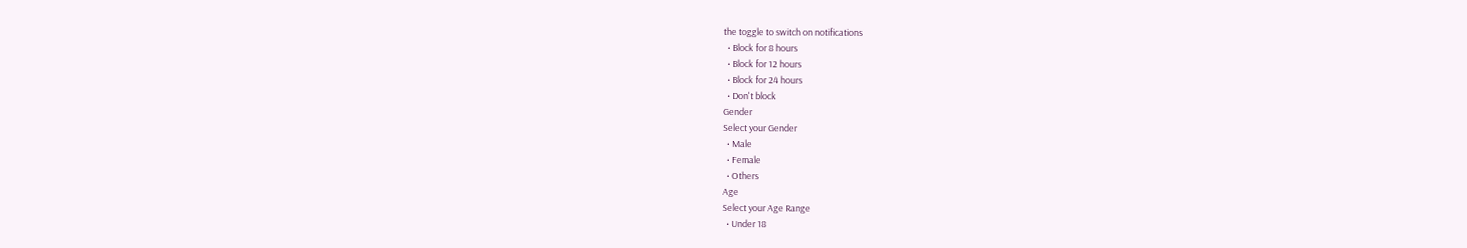the toggle to switch on notifications
  • Block for 8 hours
  • Block for 12 hours
  • Block for 24 hours
  • Don't block
Gender
Select your Gender
  • Male
  • Female
  • Others
Age
Select your Age Range
  • Under 18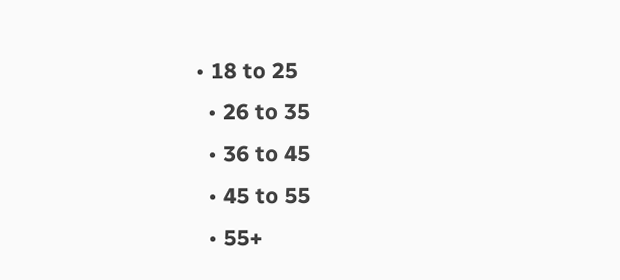• 18 to 25
  • 26 to 35
  • 36 to 45
  • 45 to 55
  • 55+